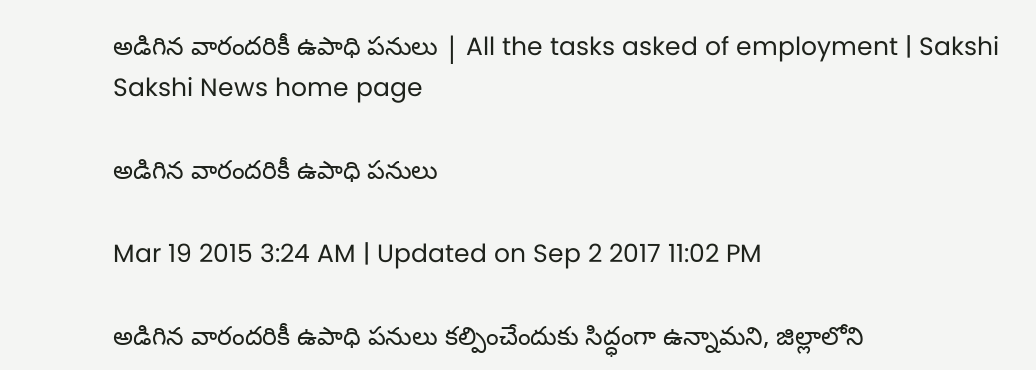అడిగిన వారందరికీ ఉపాధి పనులు | All the tasks asked of employment | Sakshi
Sakshi News home page

అడిగిన వారందరికీ ఉపాధి పనులు

Mar 19 2015 3:24 AM | Updated on Sep 2 2017 11:02 PM

అడిగిన వారందరికీ ఉపాధి పనులు కల్పించేందుకు సిద్ధంగా ఉన్నామని, జిల్లాలోని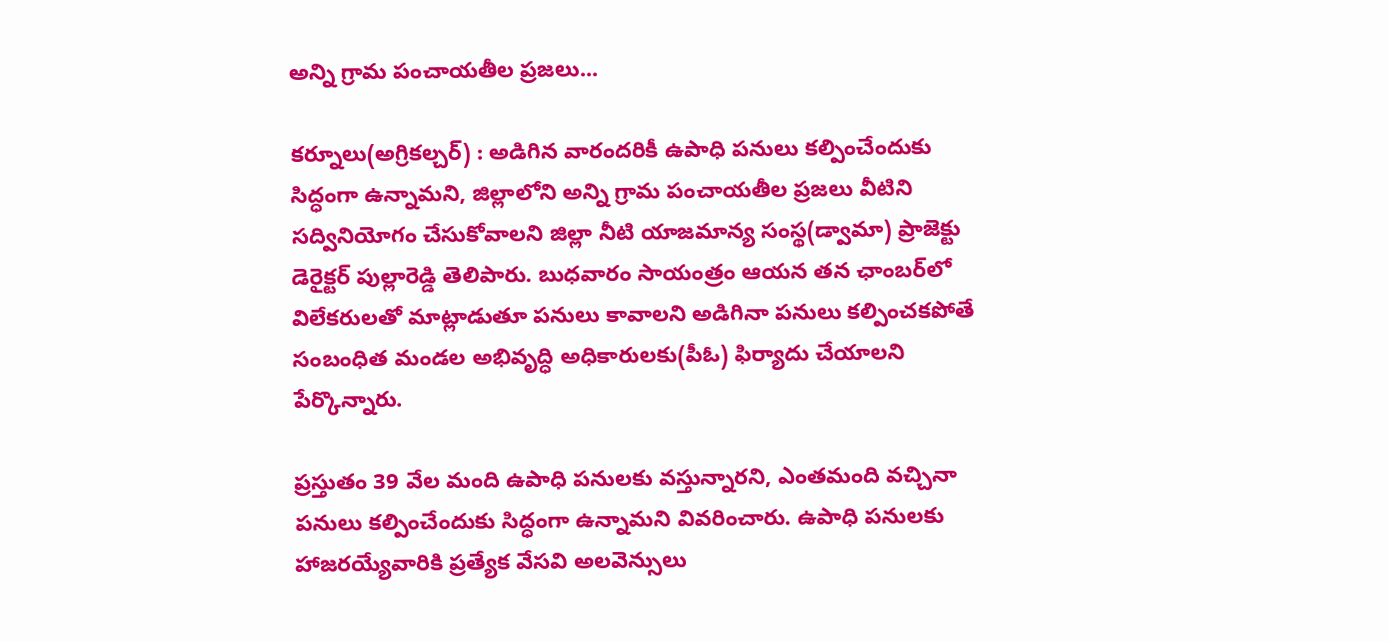అన్ని గ్రామ పంచాయతీల ప్రజలు...

కర్నూలు(అగ్రికల్చర్) : అడిగిన వారందరికీ ఉపాధి పనులు కల్పించేందుకు సిద్ధంగా ఉన్నామని, జిల్లాలోని అన్ని గ్రామ పంచాయతీల ప్రజలు వీటిని సద్వినియోగం చేసుకోవాలని జిల్లా నీటి యాజమాన్య సంస్థ(డ్వామా) ప్రాజెక్టు డెరైక్టర్ పుల్లారెడ్డి తెలిపారు. బుధవారం సాయంత్రం ఆయన తన ఛాంబర్‌లో విలేకరులతో మాట్లాడుతూ పనులు కావాలని అడిగినా పనులు కల్పించకపోతే సంబంధిత మండల అభివృద్ధి అధికారులకు(పీఓ) ఫిర్యాదు చేయాలని పేర్కొన్నారు.

ప్రస్తుతం 39 వేల మంది ఉపాధి పనులకు వస్తున్నారని, ఎంతమంది వచ్చినా పనులు కల్పించేందుకు సిద్ధంగా ఉన్నామని వివరించారు. ఉపాధి పనులకు హాజరయ్యేవారికి ప్రత్యేక వేసవి అలవెన్సులు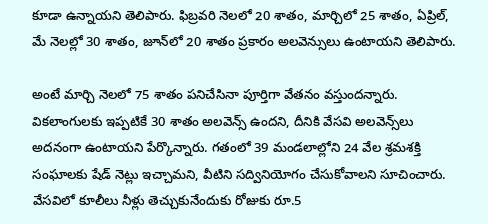కూడా ఉన్నాయని తెలిపారు. ఫిబ్రవరి నెలలో 20 శాతం, మార్చిలో 25 శాతం, ఏప్రిల్, మే నెలల్లో 30 శాతం, జూన్‌లో 20 శాతం ప్రకారం అలవెన్సులు ఉంటాయని తెలిపారు.

అంటే మార్చి నెలలో 75 శాతం పనిచేసినా పూర్తిగా వేతనం వస్తుందన్నారు. వికలాంగులకు ఇప్పటికే 30 శాతం అలవెన్స్ ఉందని, దీనికి వేసవి అలవెన్స్‌లు అదనంగా ఉంటాయని పేర్కొన్నారు. గతంలో 39 మండలాల్లోని 24 వేల శ్రమశక్తి సంఘాలకు షేడ్ నెట్లు ఇచ్చామని, వీటిని సద్వినియోగం చేసుకోవాలని సూచించారు. వేసవిలో కూలీలు నీళ్లు తెచ్చుకునేందుకు రోజుకు రూ.5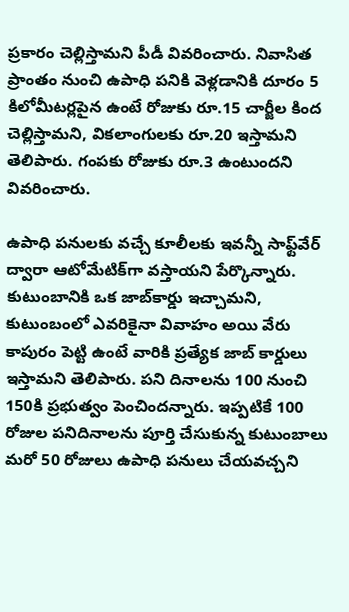ప్రకారం చెల్లిస్తామని పీడీ వివరించారు. నివాసిత ప్రాంతం నుంచి ఉపాధి పనికి వెళ్లడానికి దూరం 5 కిలోమీటర్లపైన ఉంటే రోజుకు రూ.15 చార్జీల కింద చెల్లిస్తామని, వికలాంగులకు రూ.20 ఇస్తామని తెలిపారు. గంపకు రోజుకు రూ.3 ఉంటుందని వివరించారు.

ఉపాధి పనులకు వచ్చే కూలీలకు ఇవన్నీ సాఫ్ట్‌వేర్ ద్వారా ఆటోమేటిక్‌గా వస్తాయని పేర్కొన్నారు. కుటుంబానికి ఒక జాబ్‌కార్డు ఇచ్చామని, కుటుంబంలో ఎవరికైనా వివాహం అయి వేరు కాపురం పెట్టి ఉంటే వారికి ప్రత్యేక జాబ్ కార్డులు ఇస్తామని తెలిపారు. పని దినాలను 100 నుంచి 150కి ప్రభుత్వం పెంచిందన్నారు. ఇప్పటికే 100 రోజుల పనిదినాలను పూర్తి చేసుకున్న కుటుంబాలు మరో 50 రోజులు ఉపాధి పనులు చేయవచ్చని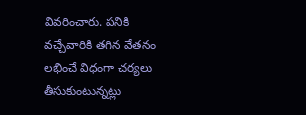వివరించారు. పనికి వచ్చేవారికి తగిన వేతనం లభించే విధంగా చర్యలు తీసుకుంటున్నట్లు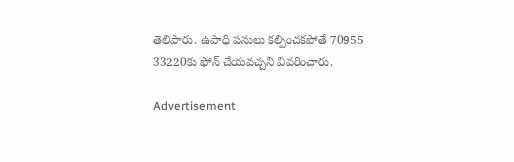తెలిపారు. ఉపాధి పనులు కల్పించకపోతే 70955 33220కు ఫోన్ చేయవచ్చని వివరించారు.

Advertisement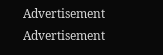Advertisement
Advertisement